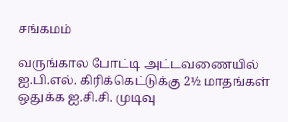சங்கமம்

வருங்கால போட்டி அட்டவணையில் ஐ.பி.எல். கிரிக்கெட்டுக்கு 2½ மாதங்கள் ஒதுக்க ஐ.சி.சி. முடிவு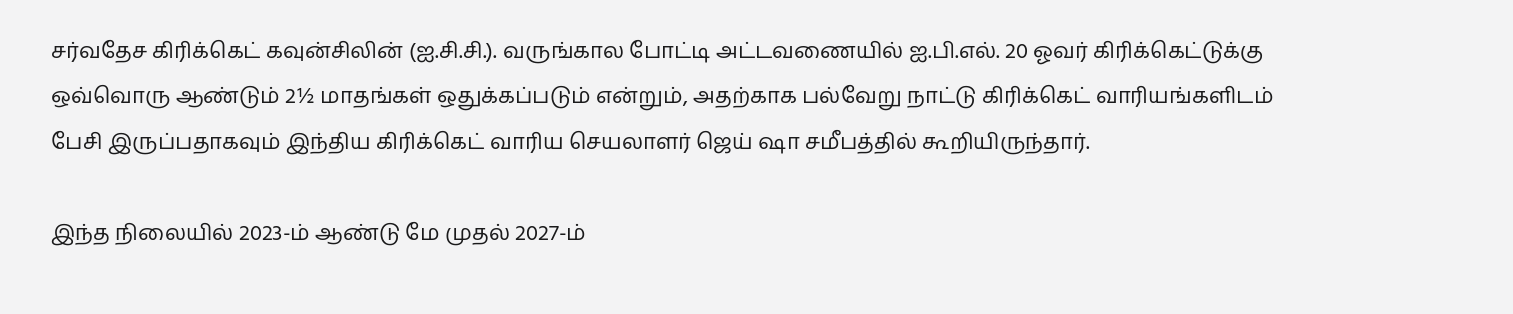சர்வதேச கிரிக்கெட் கவுன்சிலின் (ஐ.சி.சி.). வருங்கால போட்டி அட்டவணையில் ஐ.பி.எல். 20 ஓவர் கிரிக்கெட்டுக்கு ஒவ்வொரு ஆண்டும் 2½ மாதங்கள் ஒதுக்கப்படும் என்றும், அதற்காக பல்வேறு நாட்டு கிரிக்கெட் வாரியங்களிடம் பேசி இருப்பதாகவும் இந்திய கிரிக்கெட் வாரிய செயலாளர் ஜெய் ஷா சமீபத்தில் கூறியிருந்தார்.

இந்த நிலையில் 2023-ம் ஆண்டு மே முதல் 2027-ம்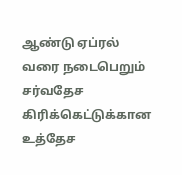ஆண்டு ஏப்ரல் வரை நடைபெறும் சர்வதேச கிரிக்கெட்டுக்கான உத்தேச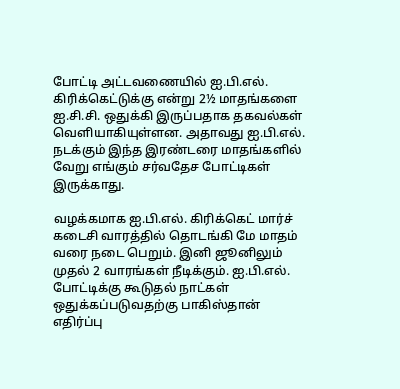போட்டி அட்டவணையில் ஐ.பி.எல். கிரிக்கெட்டுக்கு என்று 2½ மாதங்களை ஐ.சி.சி. ஒதுக்கி இருப்பதாக தகவல்கள் வெளியாகியுள்ளன. அதாவது ஐ.பி.எல். நடக்கும் இந்த இரண்டரை மாதங்களில் வேறு எங்கும் சர்வதேச போட்டிகள் இருக்காது.

வழக்கமாக ஐ.பி.எல். கிரிக்கெட் மார்ச் கடைசி வாரத்தில் தொடங்கி மே மாதம் வரை நடை பெறும். இனி ஜூனிலும் முதல் 2 வாரங்கள் நீடிக்கும். ஐ.பி.எல். போட்டிக்கு கூடுதல் நாட்கள் ஒதுக்கப்படுவதற்கு பாகிஸ்தான் எதிர்ப்பு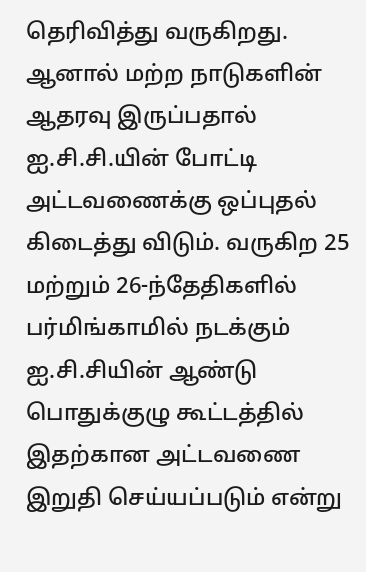தெரிவித்து வருகிறது. ஆனால் மற்ற நாடுகளின் ஆதரவு இருப்பதால் ஐ.சி.சி.யின் போட்டி அட்டவணைக்கு ஒப்புதல் கிடைத்து விடும். வருகிற 25 மற்றும் 26-ந்தேதிகளில் பர்மிங்காமில் நடக்கும் ஐ.சி.சியின் ஆண்டு பொதுக்குழு கூட்டத்தில் இதற்கான அட்டவணை இறுதி செய்யப்படும் என்று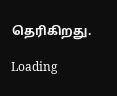தெரிகிறது.

Loading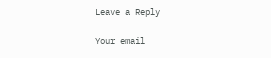Leave a Reply

Your email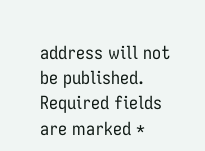address will not be published. Required fields are marked *